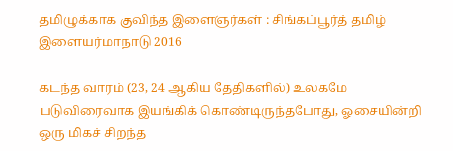தமிழுக்காக குவிந்த இளைஞர்கள் : சிங்கப்பூர்த் தமிழ் இளையர்மாநாடு 2016

கடந்த வாரம் (23, 24 ஆகிய தேதிகளில்) உலகமே படுவிரைவாக இயங்கிக் கொண்டிருந்தபோது, ஓசையின்றி ஒரு மிகச் சிறந்த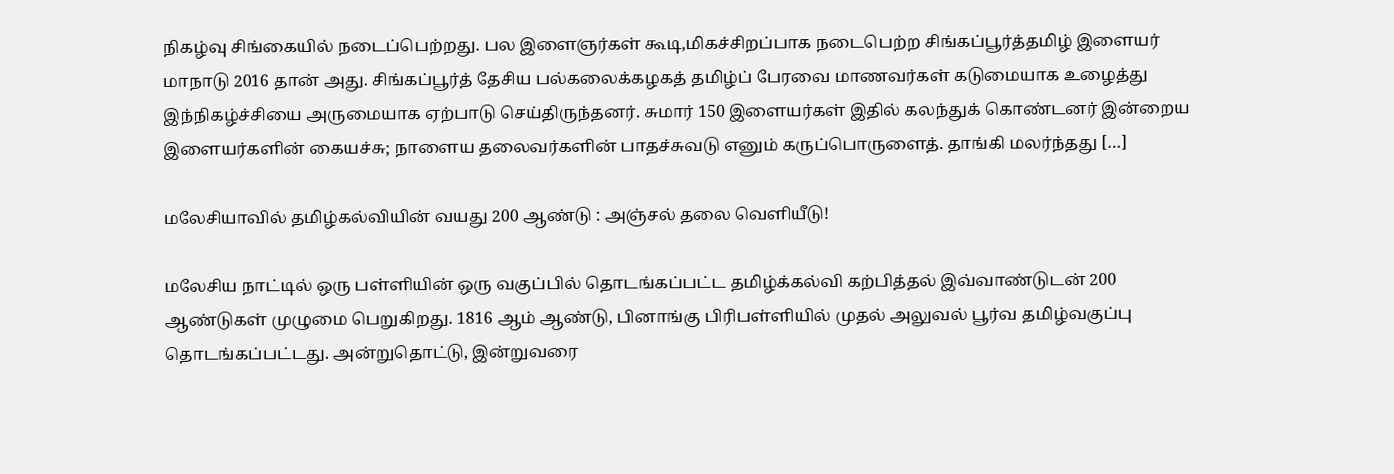நிகழ்வு சிங்கையில் நடைப்பெற்றது. பல இளைஞர்கள் கூடி,மிகச்சிறப்பாக நடைபெற்ற சிங்கப்பூர்த்தமிழ் இளையர் மாநாடு 2016 தான் அது. சிங்கப்பூர்த் தேசிய பல்கலைக்கழகத் தமிழ்ப் பேரவை மாணவர்கள் கடுமையாக உழைத்து இந்நிகழ்ச்சியை அருமையாக ஏற்பாடு செய்திருந்தனர். சுமார் 150 இளையர்கள் இதில் கலந்துக் கொண்டனர் இன்றைய இளையர்களின் கையச்சு; நாளைய தலைவர்களின் பாதச்சுவடு எனும் கருப்பொருளைத். தாங்கி மலர்ந்தது […]

மலேசியாவில் தமிழ்கல்வியின் வயது 200 ஆண்டு : அஞ்சல் தலை வெளியீடு!

மலேசிய நாட்டில் ஒரு பள்ளியின் ஒரு வகுப்பில் தொடங்கப்பட்ட தமிழ்க்கல்வி கற்பித்தல் இவ்வாண்டுடன் 200 ஆண்டுகள் முழுமை பெறுகிறது. 1816 ஆம் ஆண்டு, பினாங்கு பிரிபள்ளியில் முதல் அலுவல் பூர்வ தமிழ்வகுப்பு தொடங்கப்பட்டது. அன்றுதொட்டு, இன்றுவரை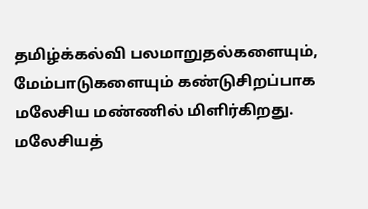தமிழ்க்கல்வி பலமாறுதல்களையும், மேம்பாடுகளையும் கண்டுசிறப்பாக மலேசிய மண்ணில் மிளிர்கிறது. மலேசியத்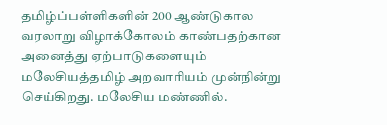தமிழ்ப்பள்ளிகளின் 200 ஆண்டுகால வரலாறு விழாக்கோலம் காண்பதற்கான அனைத்து ஏற்பாடுகளையும் மலேசியத்தமிழ் அறவாரியம் முன்நின்று செய்கிறது. மலேசிய மண்ணில்.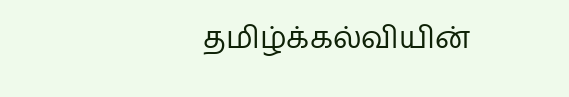தமிழ்க்கல்வியின்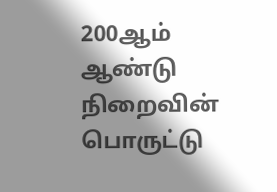200ஆம் ஆண்டு நிறைவின் பொருட்டு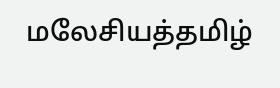மலேசியத்தமிழ்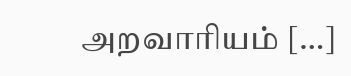அறவாரியம் […]